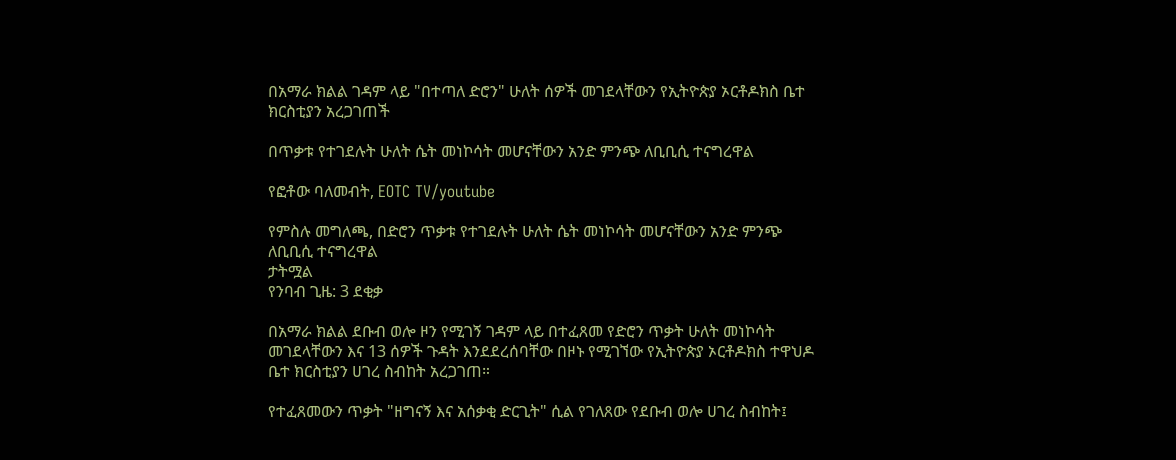በአማራ ክልል ገዳም ላይ "በተጣለ ድሮን" ሁለት ሰዎች መገደላቸውን የኢትዮጵያ ኦርቶዶክስ ቤተ ክርስቲያን አረጋገጠች

በጥቃቱ የተገደሉት ሁለት ሴት መነኮሳት መሆናቸውን አንድ ምንጭ ለቢቢሲ ተናግረዋል

የፎቶው ባለመብት, EOTC TV/youtube

የምስሉ መግለጫ, በድሮን ጥቃቱ የተገደሉት ሁለት ሴት መነኮሳት መሆናቸውን አንድ ምንጭ ለቢቢሲ ተናግረዋል
ታትሟል
የንባብ ጊዜ: 3 ደቂቃ

በአማራ ክልል ደቡብ ወሎ ዞን የሚገኝ ገዳም ላይ በተፈጸመ የድሮን ጥቃት ሁለት መነኮሳት መገደላቸውን እና 13 ሰዎች ጉዳት እንደደረሰባቸው በዞኑ የሚገኘው የኢትዮጵያ ኦርቶዶክስ ተዋህዶ ቤተ ክርስቲያን ሀገረ ስብከት አረጋገጠ።

የተፈጸመውን ጥቃት "ዘግናኝ እና አሰቃቂ ድርጊት" ሲል የገለጸው የደቡብ ወሎ ሀገረ ስብከት፤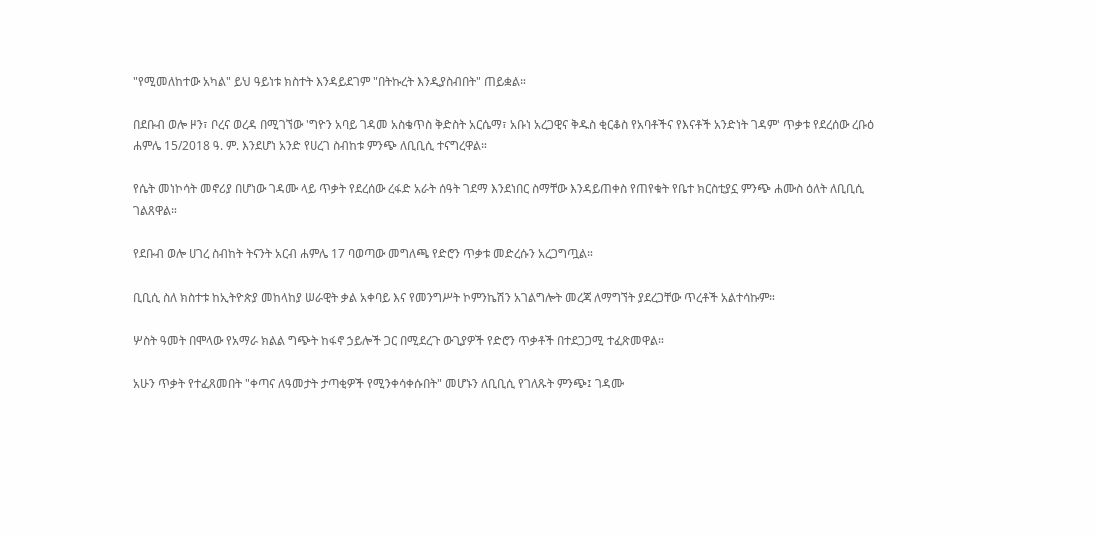"የሚመለከተው አካል" ይህ ዓይነቱ ክስተት እንዳይደገም "በትኩረት እንዲያስብበት" ጠይቋል።

በደቡብ ወሎ ዞን፣ ቦረና ወረዳ በሚገኘው 'ግዮን አባይ ገዳመ አስቄጥስ ቅድስት አርሴማ፣ አቡነ አረጋዊና ቅዱስ ቂርቆስ የአባቶችና የእናቶች አንድነት ገዳም' ጥቃቱ የደረሰው ረቡዕ ሐምሌ 15/2018 ዓ. ም. እንደሆነ አንድ የሀረገ ስብከቱ ምንጭ ለቢቢሲ ተናግረዋል።

የሴት መነኮሳት መኖሪያ በሆነው ገዳሙ ላይ ጥቃት የደረሰው ረፋድ አራት ሰዓት ገደማ እንደነበር ስማቸው እንዳይጠቀስ የጠየቁት የቤተ ክርስቲያኗ ምንጭ ሐሙስ ዕለት ለቢቢሲ ገልጸዋል።

የደቡብ ወሎ ሀገረ ስብከት ትናንት አርብ ሐምሌ 17 ባወጣው መግለጫ የድሮን ጥቃቱ መድረሱን አረጋግጧል።

ቢቢሲ ስለ ክስተቱ ከኢትዮጵያ መከላከያ ሠራዊት ቃል አቀባይ እና የመንግሥት ኮምንኬሽን አገልግሎት መረጃ ለማግኘት ያደረጋቸው ጥረቶች አልተሳኩም።

ሦስት ዓመት በሞላው የአማራ ክልል ግጭት ከፋኖ ኃይሎች ጋር በሚደረጉ ውጊያዎች የድሮን ጥቃቶች በተደጋጋሚ ተፈጽመዋል።

አሁን ጥቃት የተፈጸመበት "ቀጣና ለዓመታት ታጣቂዎች የሚንቀሳቀሱበት" መሆኑን ለቢቢሲ የገለጹት ምንጭ፤ ገዳሙ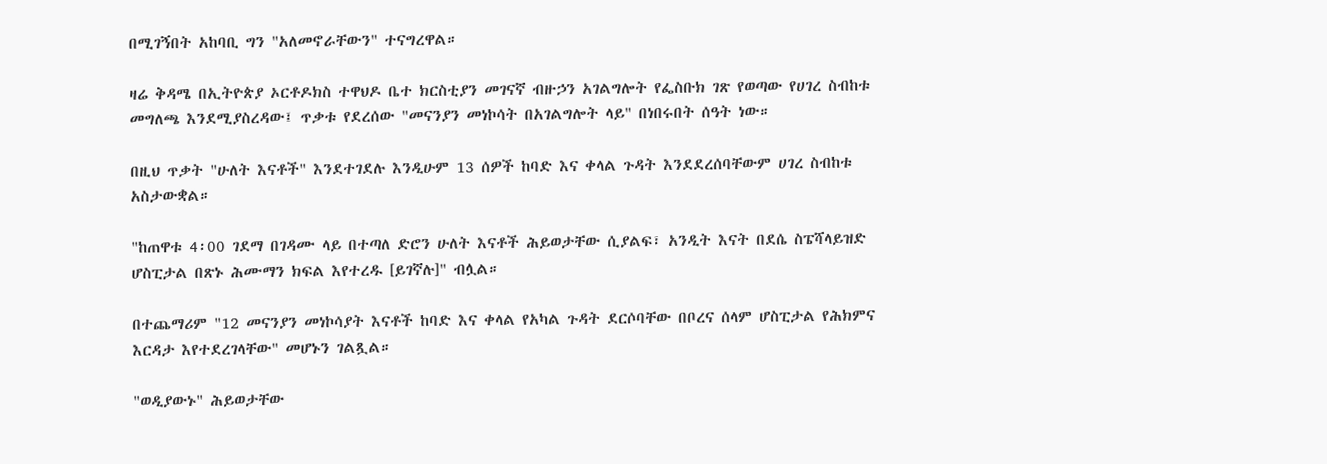በሚገኝበት አከባቢ ግን "አለመኖራቸውን" ተናግረዋል።

ዛሬ ቅዳሜ በኢትዮጵያ ኦርቶዶክስ ተዋህዶ ቤተ ክርስቲያን መገናኛ ብዙኃን አገልግሎት የፌስቡክ ገጽ የወጣው የሀገረ ስብከቱ መግለጫ እንደሚያስረዳው፤ ጥቃቱ የደረሰው "መናንያን መነኮሳት በአገልግሎት ላይ" በነበሩበት ሰዓት ነው።

በዚህ ጥቃት "ሁለት እናቶች" እንደተገደሉ እንዲሁም 13 ሰዎች ከባድ እና ቀላል ጉዳት እንደደረሰባቸውም ሀገረ ስብከቱ አስታውቋል።

"ከጠዋቱ 4፡00 ገደማ በገዳሙ ላይ በተጣለ ድሮን ሁለት እናቶች ሕይወታቸው ሲያልፍ፣ አንዲት እናት በደሴ ስፔሻላይዝድ ሆስፒታል በጽኑ ሕሙማን ክፍል እየተረዱ [ይገኛሉ]" ብሏል።

በተጨማሪም "12 መናንያን መነኮሳያት እናቶች ከባድ እና ቀላል የአካል ጉዳት ደርሶባቸው በቦረና ሰላም ሆስፒታል የሕክምና እርዳታ እየተደረገላቸው" መሆኑን ገልጿል።

"ወዲያውኑ" ሕይወታቸው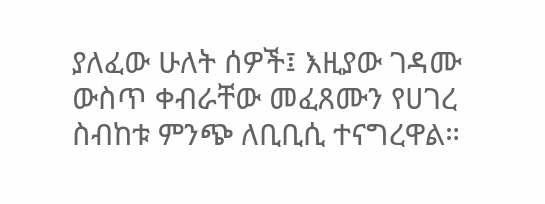ያለፈው ሁለት ሰዎች፤ እዚያው ገዳሙ ውስጥ ቀብራቸው መፈጸሙን የሀገረ ስብከቱ ምንጭ ለቢቢሲ ተናግረዋል።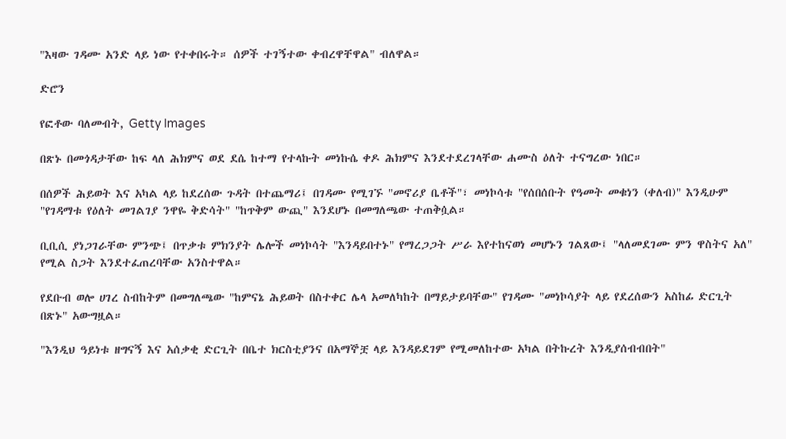"እዛው ገዳሙ አንድ ላይ ነው የተቀበሩት። ሰዎች ተገኝተው ቀብረዋቸዋል" ብለዋል።

ድሮን

የፎቶው ባለመብት, Getty Images

በጽኑ በመጎዳታቸው ከፍ ላለ ሕክምና ወደ ደሴ ከተማ የተላኩት መነኩሴ ቀዶ ሕክምና እንደተደረገላቸው ሐሙስ ዕለት ተናግረው ነበር።

በሰዎች ሕይወት እና አካል ላይ ከደረሰው ጉዳት በተጨማሪ፤ በገዳሙ የሚገኙ "መኖሪያ ቤቶች"፣ መነኮሳቱ "የሰበሰቡት የዓመት መቁነን (ቀለብ)" እንዲሁም "የገዳማቱ የዕለት መገልገያ ንዋዬ ቅድሳት" "ከጥቅም ውጪ" እንደሆኑ በመግለጫው ተጠቅሷል።

ቢቢሲ ያነጋገራቸው ምንጭ፤ በጥቃቱ ምክንያት ሌሎች መነኮሳት "እንዳይበተኑ" የማረጋጋት ሥራ እየተከናወነ መሆኑን ገልጸው፤ "ላለመደገሙ ምን ዋስትና አለ" የሚል ስጋት እንደተፈጠረባቸው አንስተዋል።

የደቡብ ወሎ ሀገረ ስብከትም በመግለጫው "ከምናኔ ሕይወት በስተቀር ሌላ አመለካከት በማይታይባቸው" የገዳሙ "መነኮሳያት ላይ የደረሰውን አስከፊ ድርጊት በጽኑ" አውግዟል።

"እንዲህ ዓይነቱ ዘግናኝ እና አሰቃቂ ድርጊት በቤተ ክርስቲያንና በአማኞቿ ላይ እንዳይደገም የሚመለከተው አካል በትኩረት እንዲያሰብብበት"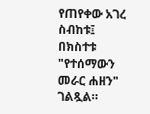የጠየቀው አገረ ስብከቱ፤ በክስተቱ "የተሰማውን መራር ሐዘን" ገልጿል።